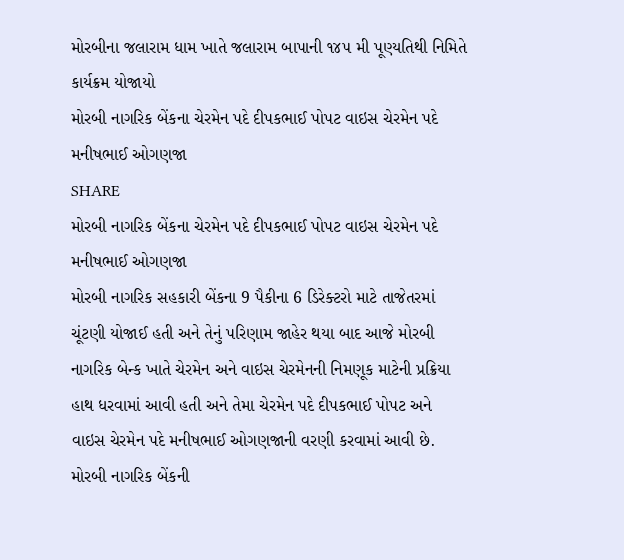મોરબીના જલારામ ધામ ખાતે જલારામ બાપાની ૧૪૫ મી પૂણ્યતિથી નિમિતે કાર્યક્રમ યોજાયો
મોરબી નાગરિક બેંકના ચેરમેન પદે દીપકભાઈ પોપટ વાઇસ ચેરમેન પદે મનીષભાઈ ઓગણજા
SHARE
મોરબી નાગરિક બેંકના ચેરમેન પદે દીપકભાઈ પોપટ વાઇસ ચેરમેન પદે મનીષભાઈ ઓગણજા
મોરબી નાગરિક સહકારી બેંકના 9 પૈકીના 6 ડિરેક્ટરો માટે તાજેતરમાં ચૂંટણી યોજાઈ હતી અને તેનું પરિણામ જાહેર થયા બાદ આજે મોરબી નાગરિક બેન્ક ખાતે ચેરમેન અને વાઇસ ચેરમેનની નિમણૂક માટેની પ્રક્રિયા હાથ ધરવામાં આવી હતી અને તેમા ચેરમેન પદે દીપકભાઈ પોપટ અને વાઇસ ચેરમેન પદે મનીષભાઈ ઓગણજાની વરણી કરવામાં આવી છે.
મોરબી નાગરિક બેંકની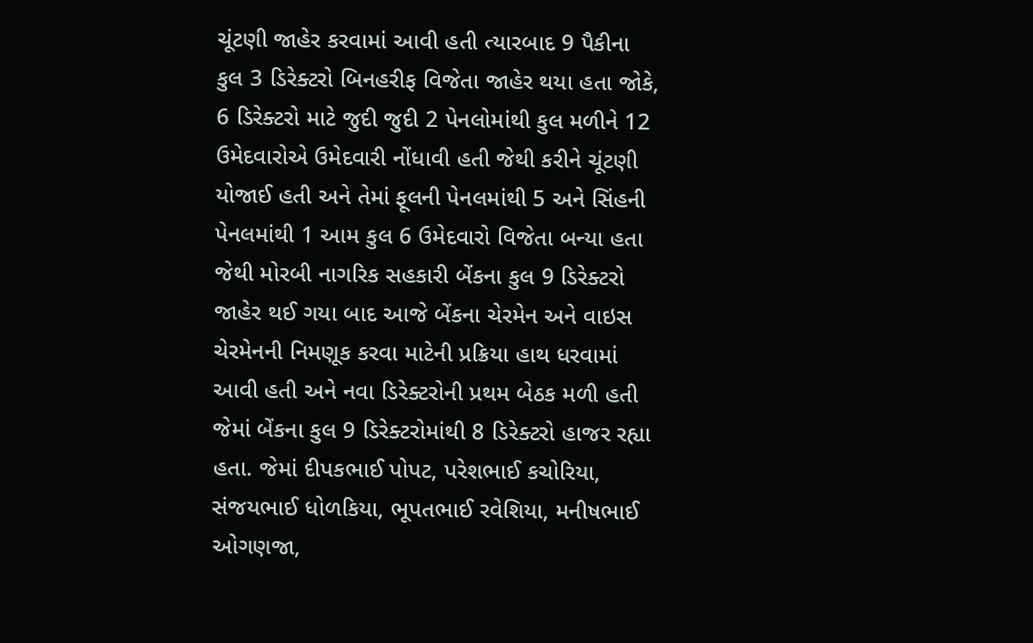ચૂંટણી જાહેર કરવામાં આવી હતી ત્યારબાદ 9 પૈકીના કુલ 3 ડિરેક્ટરો બિનહરીફ વિજેતા જાહેર થયા હતા જોકે, 6 ડિરેક્ટરો માટે જુદી જુદી 2 પેનલોમાંથી કુલ મળીને 12 ઉમેદવારોએ ઉમેદવારી નોંધાવી હતી જેથી કરીને ચૂંટણી યોજાઈ હતી અને તેમાં ફૂલની પેનલમાંથી 5 અને સિંહની પેનલમાંથી 1 આમ કુલ 6 ઉમેદવારો વિજેતા બન્યા હતા જેથી મોરબી નાગરિક સહકારી બેંકના કુલ 9 ડિરેક્ટરો જાહેર થઈ ગયા બાદ આજે બેંકના ચેરમેન અને વાઇસ ચેરમેનની નિમણૂક કરવા માટેની પ્રક્રિયા હાથ ધરવામાં આવી હતી અને નવા ડિરેક્ટરોની પ્રથમ બેઠક મળી હતી જેમાં બેંકના કુલ 9 ડિરેક્ટરોમાંથી 8 ડિરેક્ટરો હાજર રહ્યા હતા. જેમાં દીપકભાઈ પોપટ, પરેશભાઈ કચોરિયા, સંજયભાઈ ધોળકિયા, ભૂપતભાઈ રવેશિયા, મનીષભાઈ ઓગણજા,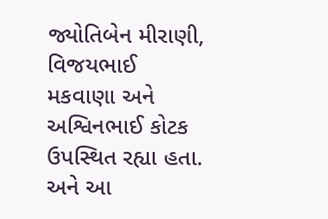જ્યોતિબેન મીરાણી, વિજયભાઈ મકવાણા અને અશ્વિનભાઈ કોટક ઉપસ્થિત રહ્યા હતા. અને આ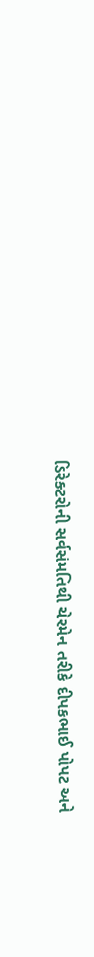ડિરેક્ટરોની સર્વસંમતિથી ચેરમેન તરીકે દીપકભાઈ પોપટ અને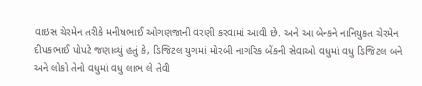વાઇસ ચેરમેન તરીકે મનીષભાઈ ઓગણજાની વરણી કરવામાં આવી છે. અને આ બેન્કને નાનિયુકત ચેરમેન દીપકભાઈ પોપટે જણાવ્યું હતું કે, ડિજિટલ યુગમાં મોરબી નાગરિક બેંકની સેવાઓ વધુમાં વધુ ડિજિટલ બને અને લોકો તેનો વધુમાં વધુ લાભ લે તેવી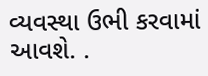વ્યવસ્થા ઉભી કરવામાં આવશે. .